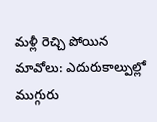మళ్లీ రెచ్చి పోయిన మావోలు: ఎదురుకాల్పుల్లో ముగ్గురు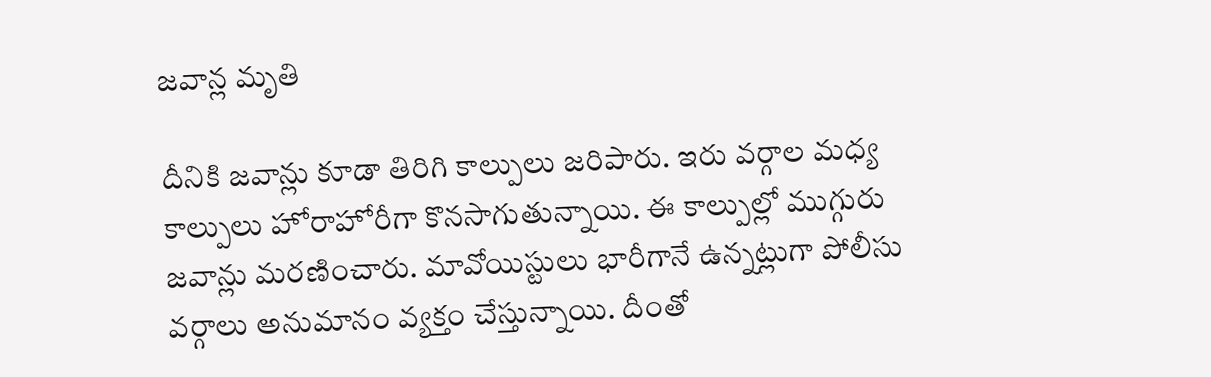జవాన్ల మృతి

దీనికి జవాన్లు కూడా తిరిగి కాల్పులు జరిపారు. ఇరు వర్గాల మధ్య కాల్పులు హోరాహోరీగా కొనసాగుతున్నాయి. ఈ కాల్పుల్లో ముగ్గురు జవాన్లు మరణించారు. మావోయిస్టులు భారీగానే ఉన్నట్లుగా పోలీసు వర్గాలు అనుమానం వ్యక్తం చేస్తున్నాయి. దీంతో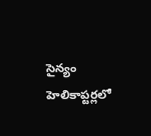సైన్యం హెలికాప్టర్లలో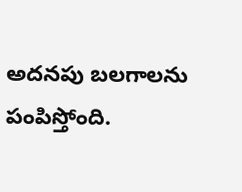అదనపు బలగాలను పంపిస్తోంది.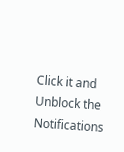Click it and Unblock the Notifications